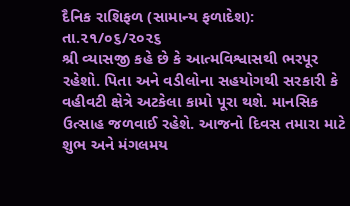દૈનિક રાશિફળ (સામાન્ય ફળાદેશ): તા.૨૧/૦૬/૨૦૨૬
શ્રી વ્યાસજી કહે છે કે આત્મવિશ્વાસથી ભરપૂર રહેશો. પિતા અને વડીલોના સહયોગથી સરકારી કે વહીવટી ક્ષેત્રે અટકેલા કામો પૂરા થશે. માનસિક ઉત્સાહ જળવાઈ રહેશે. આજનો દિવસ તમારા માટે શુભ અને મંગલમય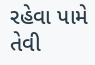રહેવા પામે તેવી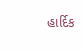હાર્દિક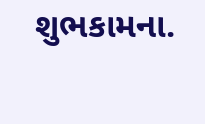શુભકામના.